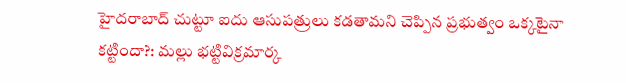హైదరాబాద్ చుట్టూ ఐదు ఆసుపత్రులు కడతామని చెప్పిన ప్రభుత్వం ఒక్కటైనా కట్టిందా?: మల్లు భట్టివిక్రమార్క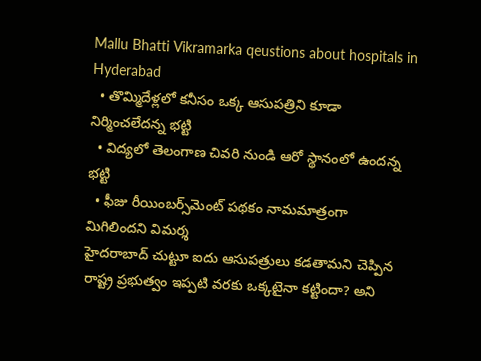Mallu Bhatti Vikramarka qeustions about hospitals in Hyderabad
  • తొమ్మిదేళ్లలో కనీసం ఒక్క ఆసుపత్రిని కూడా నిర్మించలేదన్న భట్టి
  • విద్యలో తెలంగాణ చివరి నుండి ఆరో స్థానంలో ఉందన్న భట్టి
  • ఫీజు రీయింబర్స్‌మెంట్ పథకం నామమాత్రంగా మిగిలిందని విమర్శ
హైదరాబాద్ చుట్టూ ఐదు ఆసుపత్రులు కడతామని చెప్పిన రాష్ట్ర ప్రభుత్వం ఇప్పటి వరకు ఒక్కటైనా కట్టిందా? అని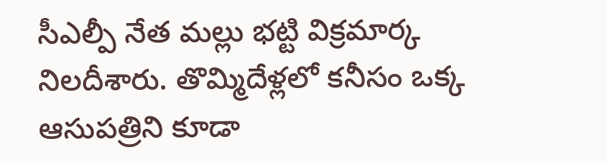సీఎల్పీ నేత మల్లు భట్టి విక్రమార్క నిలదీశారు. తొమ్మిదేళ్లలో కనీసం ఒక్క ఆసుపత్రిని కూడా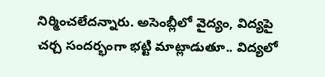నిర్మించలేదన్నారు. అసెంబ్లీలో వైద్యం, విద్యపై చర్చ సందర్భంగా భట్టి మాట్లాడుతూ.. విద్యలో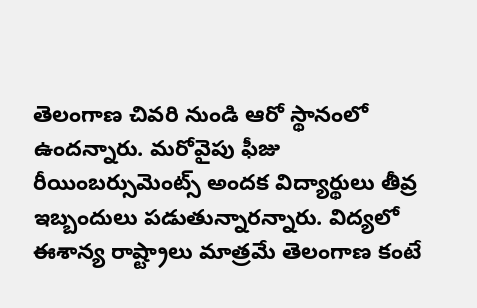తెలంగాణ చివరి నుండి ఆరో స్థానంలో ఉందన్నారు. మరోవైపు ఫీజు రీయింబర్సుమెంట్స్ అందక విద్యార్థులు తీవ్ర ఇబ్బందులు పడుతున్నారన్నారు. విద్యలో ఈశాన్య రాష్ట్రాలు మాత్రమే తెలంగాణ కంటే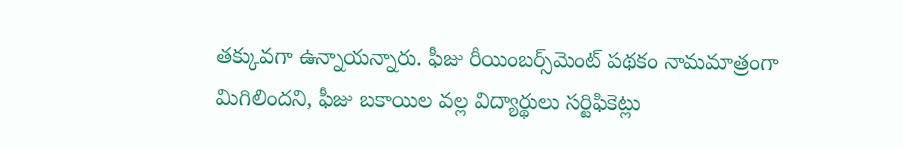తక్కువగా ఉన్నాయన్నారు. ఫీజు రీయింబర్స్‌మెంట్ పథకం నామమాత్రంగా మిగిలిందని, ఫీజు బకాయిల వల్ల విద్యార్థులు సర్టిఫికెట్లు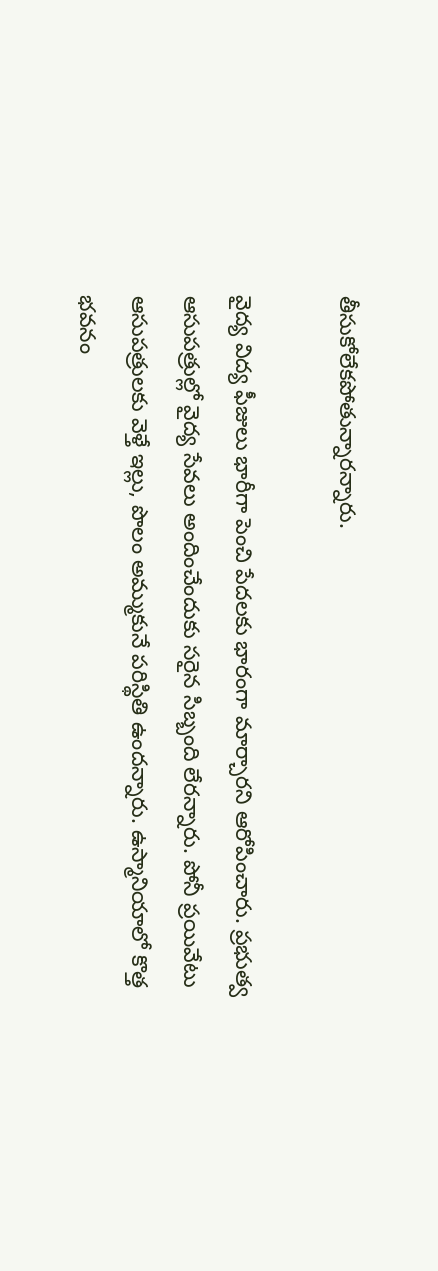తీసుకోలేకపోతున్నారన్నారు.

వైద్య విద్య ఫీజులు భారీగా పెంచి పేదలకు భారంగా మార్చారని ఆరోపించారు. ప్రభుత్వ ఆసుపత్రుల్లో వైద్య సేవలు అందించేందుకు సరైన సిబ్బంది లేరన్నారు. పోనీ ప్రయివేటు ఆసుపత్రులకు వెళ్తే ఇల్లు, పొలం అమ్ముకునే పరిస్థితి ఉందన్నారు. ఉస్మానియాలో కొత్త భవనం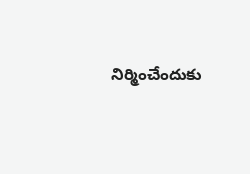నిర్మించేందుకు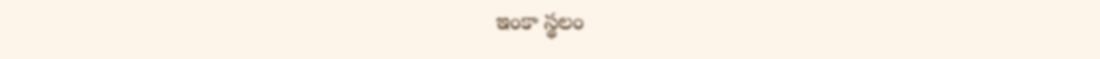ఇంకా స్థలం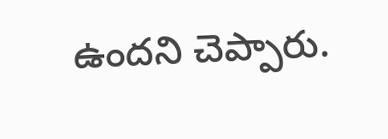ఉందని చెప్పారు.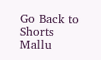Go Back to Shorts
Mallu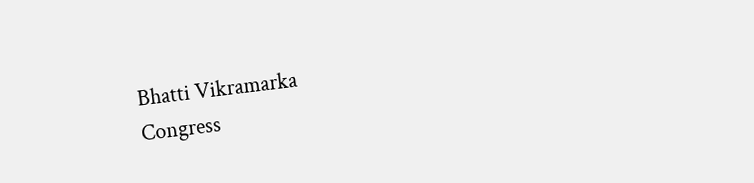Bhatti Vikramarka
Congress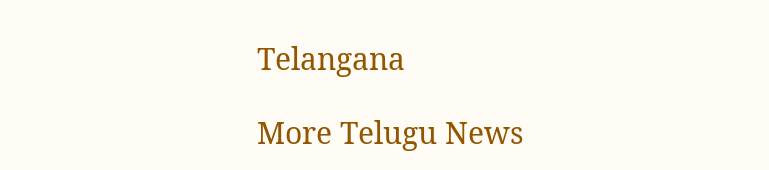Telangana

More Telugu News